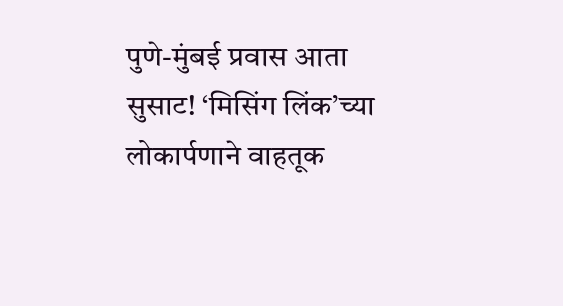पुणे-मुंबई प्रवास आता सुसाट! ‘मिसिंग लिंक’च्या लोकार्पणाने वाहतूक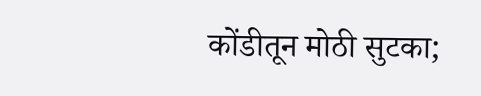कोंडीतून मोठी सुटका;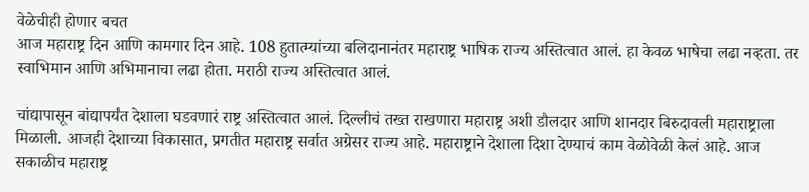वेळेचीही होणार बचत
आज महाराष्ट्र दिन आणि कामगार दिन आहे. 108 हुतात्म्यांच्या बलिदानानंतर महाराष्ट्र भाषिक राज्य अस्तित्वात आलं. हा केवळ भाषेचा लढा नव्हता. तर स्वाभिमान आणि अभिमानाचा लढा होता. मराठी राज्य अस्तित्वात आलं.

चांद्यापासून बांद्यापर्यंत देशाला घडवणारं राष्ट्र अस्तित्वात आलं. दिल्लीचं तख्त राखणारा महाराष्ट्र अशी डौलदार आणि शानदार बिरुदावली महाराष्ट्राला मिळाली. आजही देशाच्या विकासात, प्रगतीत महाराष्ट्र सर्वात अग्रेसर राज्य आहे. महाराष्ट्राने देशाला दिशा देण्याचं काम वेळोवेळी केलं आहे. आज सकाळीच महाराष्ट्र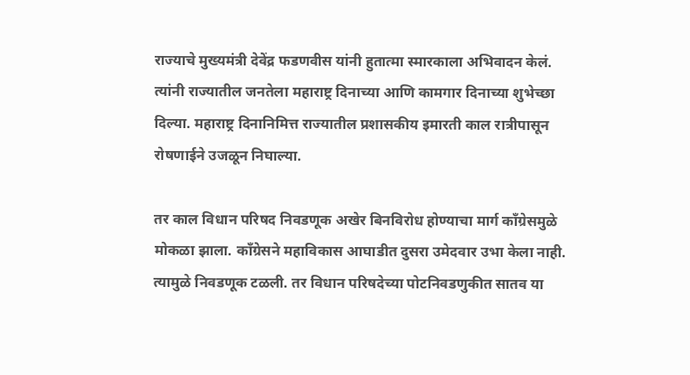राज्याचे मुख्यमंत्री देवेंद्र फडणवीस यांनी हुतात्मा स्मारकाला अभिवादन केलं. त्यांनी राज्यातील जनतेला महाराष्ट्र दिनाच्या आणि कामगार दिनाच्या शुभेच्छा दिल्या. महाराष्ट्र दिनानिमित्त राज्यातील प्रशासकीय इमारती काल रात्रीपासून रोषणाईने उजळून निघाल्या.

तर काल विधान परिषद निवडणूक अखेर बिनविरोध होण्याचा मार्ग काँग्रेसमुळे मोकळा झाला. काँग्रेसने महाविकास आघाडीत दुसरा उमेदवार उभा केला नाही. त्यामुळे निवडणूक टळली. तर विधान परिषदेच्या पोटनिवडणुकीत सातव या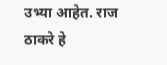उभ्या आहेत. राज ठाकरे हे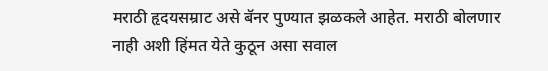मराठी हृदयसम्राट असे बॅनर पुण्यात झळकले आहेत. मराठी बोलणार नाही अशी हिंमत येते कुठून असा सवाल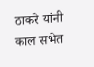ठाकरे यांनी काल सभेत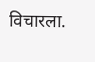विचारला.